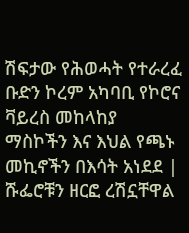ሽፍታው የሕወሓት የተራረፈ ቡድን ኮረም አካባቢ የኮሮና ቫይረስ መከላከያ ማስኮችን እና እህል የጫኑ መኪኖችን በእሳት አነደደ | ሹፌሮቹን ዘርፎ ረሽኗቸዋል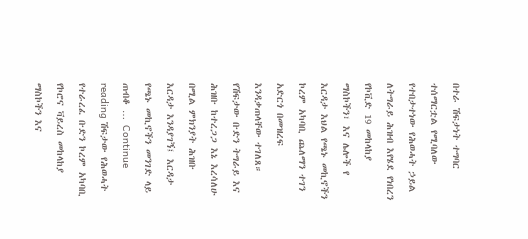በተራ ሽፍታነት ተግባር ተሰማርቷል የሚባለው የተበታተነው የሕወሓት ኃይል ለትግራይ ሕዝብ እየሄደ የነበረን የኮቪድ 19 መከላከያ ማስኮችን፣ እና ሌሎች የ እርዳታ እህል የጫኑ መኪኖችን ኮረም አካባቢ ጨለማን ተገን አድርጎ በመዝረፍ እንዳቃጠላቸው ተገለጸ። የሽፍታው ቡድን ትግራይ እና ሕዝቡ ከተረጋጋ እኔ እረሳለሁ በሚል ምክንያት ሕዝቡ እርዳታ እንዳያገኝ፤ እርዳታ የጫኑ መኪኖችን መንገድ ላይ ጠብቆ … Continue reading ሽፍታው የሕወሓት የተራረፈ ቡድን ኮረም አካባቢ የኮሮና ቫይረስ መከላከያ ማስኮችን እና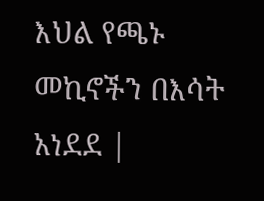እህል የጫኑ መኪኖችን በእሳት አነደደ |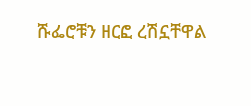ሹፌሮቹን ዘርፎ ረሽኗቸዋል